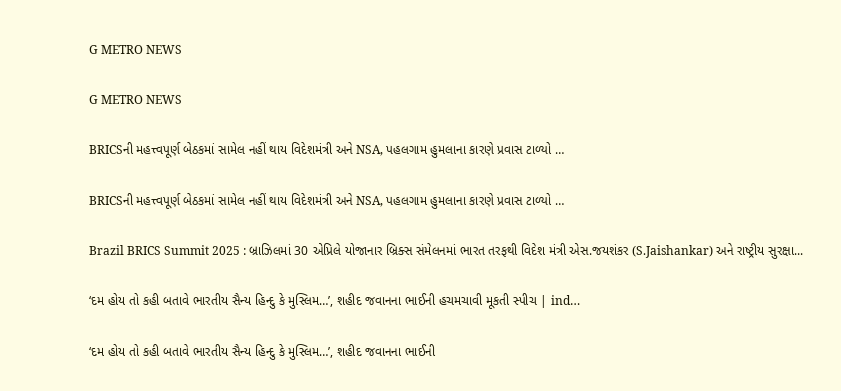G METRO NEWS

G METRO NEWS

BRICSની મહત્ત્વપૂર્ણ બેઠકમાં સામેલ નહીં થાય વિદેશમંત્રી અને NSA, પહલગામ હુમલાના કારણે પ્રવાસ ટાળ્યો …

BRICSની મહત્ત્વપૂર્ણ બેઠકમાં સામેલ નહીં થાય વિદેશમંત્રી અને NSA, પહલગામ હુમલાના કારણે પ્રવાસ ટાળ્યો …

Brazil BRICS Summit 2025 : બ્રાઝિલમાં 30 એપ્રિલે યોજાનાર બ્રિક્સ સંમેલનમાં ભારત તરફથી વિદેશ મંત્રી એસ.જયશંકર (S.Jaishankar) અને રાષ્ટ્રીય સુરક્ષા...

‘દમ હોય તો કહી બતાવે ભારતીય સૈન્ય હિન્દુ કે મુસ્લિમ…’, શહીદ જવાનના ભાઈની હચમચાવી મૂકતી સ્પીચ | ind…

‘દમ હોય તો કહી બતાવે ભારતીય સૈન્ય હિન્દુ કે મુસ્લિમ…’, શહીદ જવાનના ભાઈની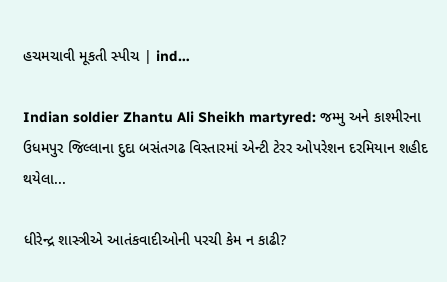હચમચાવી મૂકતી સ્પીચ | ind…

Indian soldier Zhantu Ali Sheikh martyred: જમ્મુ અને કાશ્મીરના ઉધમપુર જિલ્લાના દુદા બસંતગઢ વિસ્તારમાં એન્ટી ટેરર ઓપરેશન દરમિયાન શહીદ થયેલા...

ધીરેન્દ્ર શાસ્ત્રીએ આતંકવાદીઓની પરચી કેમ ન કાઢી?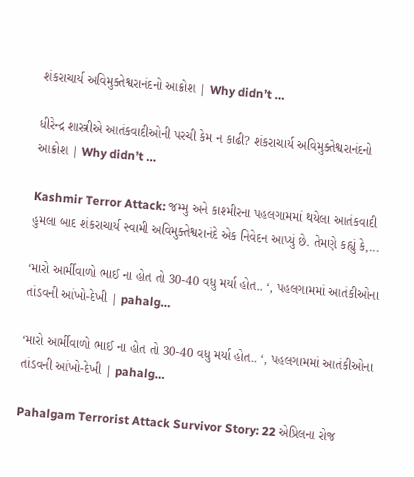શંકરાચાર્ય અવિમુક્તેશ્વરાનંદનો આક્રોશ | Why didn’t …

ધીરેન્દ્ર શાસ્ત્રીએ આતંકવાદીઓની પરચી કેમ ન કાઢી? શંકરાચાર્ય અવિમુક્તેશ્વરાનંદનો આક્રોશ | Why didn’t …

Kashmir Terror Attack: જમ્મુ અને કાશ્મીરના પહલગામમાં થયેલા આતંકવાદી હુમલા બાદ શંકરાચાર્ય સ્વામી અવિમુક્તેશ્વરાનંદે એક નિવેદન આપ્યું છે. તેમણે કહ્યું કે,...

‘મારો આર્મીવાળો ભાઈ ના હોત તો 30-40 વધુ મર્યા હોત.. ‘, પહલગામમાં આતંકીઓના તાંડવની આંખો-દેખી | pahalg…

‘મારો આર્મીવાળો ભાઈ ના હોત તો 30-40 વધુ મર્યા હોત.. ‘, પહલગામમાં આતંકીઓના તાંડવની આંખો-દેખી | pahalg…

Pahalgam Terrorist Attack Survivor Story: 22 એપ્રિલના રોજ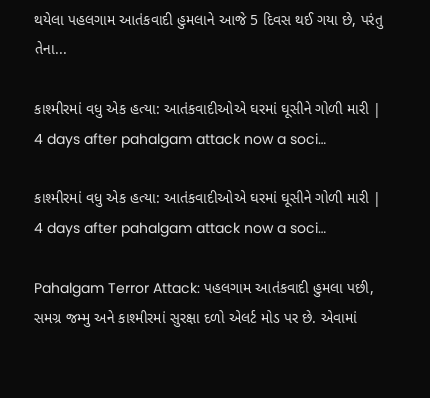થયેલા પહલગામ આતંકવાદી હુમલાને આજે 5 દિવસ થઈ ગયા છે, પરંતુ તેના...

કાશ્મીરમાં વધુ એક હત્યા: આતંકવાદીઓએ ઘરમાં ઘૂસીને ગોળી મારી | 4 days after pahalgam attack now a soci…

કાશ્મીરમાં વધુ એક હત્યા: આતંકવાદીઓએ ઘરમાં ઘૂસીને ગોળી મારી | 4 days after pahalgam attack now a soci…

Pahalgam Terror Attack: પહલગામ આતંકવાદી હુમલા પછી, સમગ્ર જમ્મુ અને કાશ્મીરમાં સુરક્ષા દળો એલર્ટ મોડ પર છે. એવામાં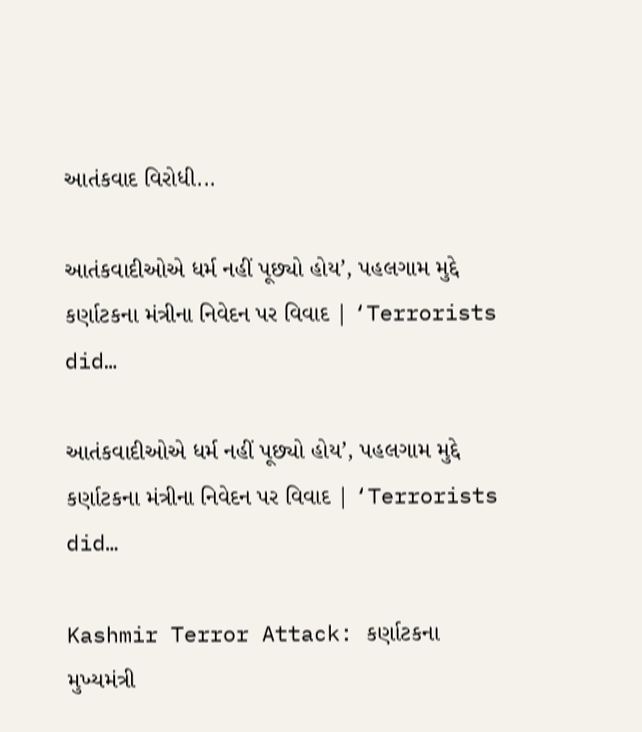આતંકવાદ વિરોધી...

આતંકવાદીઓએ ધર્મ નહીં પૂછ્યો હોય’, પહલગામ મુદ્દે કર્ણાટકના મંત્રીના નિવેદન પર વિવાદ | ‘Terrorists did…

આતંકવાદીઓએ ધર્મ નહીં પૂછ્યો હોય’, પહલગામ મુદ્દે કર્ણાટકના મંત્રીના નિવેદન પર વિવાદ | ‘Terrorists did…

Kashmir Terror Attack: કર્ણાટકના મુખ્યમંત્રી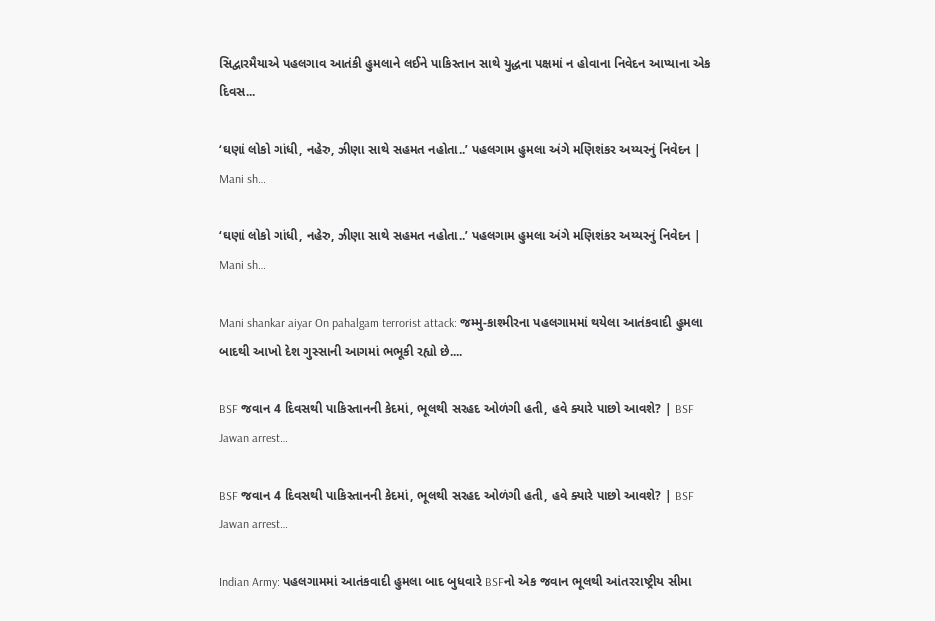સિદ્વારમૈયાએ પહલગાવ આતંકી હુમલાને લઈને પાકિસ્તાન સાથે યુદ્ધના પક્ષમાં ન હોવાના નિવેદન આપ્યાના એક દિવસ...

‘ઘણાં લોકો ગાંધી, નહેરુ, ઝીણા સાથે સહમત નહોતા..’ પહલગામ હુમલા અંગે મણિશંકર અય્યરનું નિવેદન | Mani sh…

‘ઘણાં લોકો ગાંધી, નહેરુ, ઝીણા સાથે સહમત નહોતા..’ પહલગામ હુમલા અંગે મણિશંકર અય્યરનું નિવેદન | Mani sh…

Mani shankar aiyar On pahalgam terrorist attack: જમ્મુ-કાશ્મીરના પહલગામમાં થયેલા આતંકવાદી હુમલા બાદથી આખો દેશ ગુસ્સાની આગમાં ભભૂકી રહ્યો છે....

BSF જવાન 4 દિવસથી પાકિસ્તાનની કેદમાં, ભૂલથી સરહદ ઓળંગી હતી, હવે ક્યારે પાછો આવશે? | BSF Jawan arrest…

BSF જવાન 4 દિવસથી પાકિસ્તાનની કેદમાં, ભૂલથી સરહદ ઓળંગી હતી, હવે ક્યારે પાછો આવશે? | BSF Jawan arrest…

Indian Army: પહલગામમાં આતંકવાદી હુમલા બાદ બુધવારે BSFનો એક જવાન ભૂલથી આંતરરાષ્ટ્રીય સીમા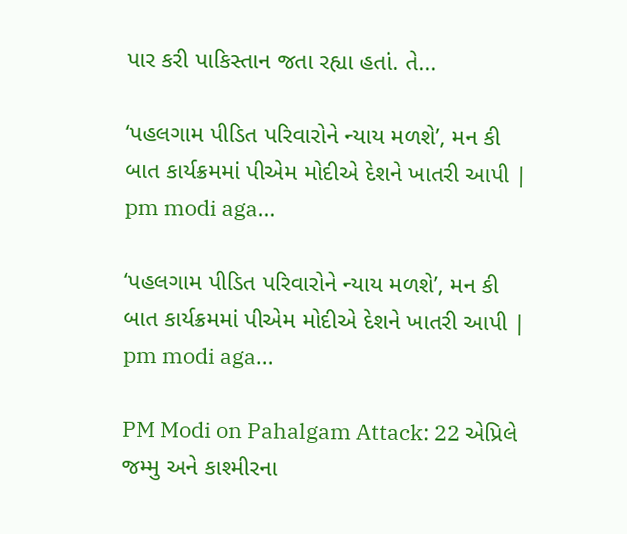પાર કરી પાકિસ્તાન જતા રહ્યા હતાં. તે...

‘પહલગામ પીડિત પરિવારોને ન્યાય મળશે’, મન કી બાત કાર્યક્રમમાં પીએમ મોદીએ દેશને ખાતરી આપી | pm modi aga…

‘પહલગામ પીડિત પરિવારોને ન્યાય મળશે’, મન કી બાત કાર્યક્રમમાં પીએમ મોદીએ દેશને ખાતરી આપી | pm modi aga…

PM Modi on Pahalgam Attack: 22 એપ્રિલે જમ્મુ અને કાશ્મીરના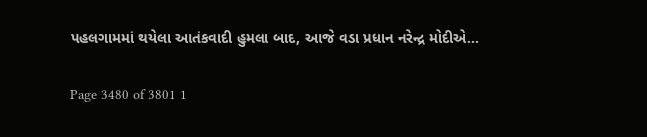પહલગામમાં થયેલા આતંકવાદી હુમલા બાદ, આજે વડા પ્રધાન નરેન્દ્ર મોદીએ...

Page 3480 of 3801 1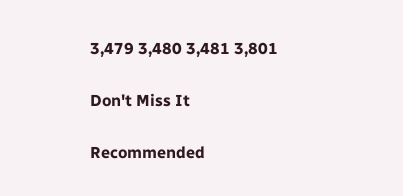3,479 3,480 3,481 3,801

Don't Miss It

Recommended